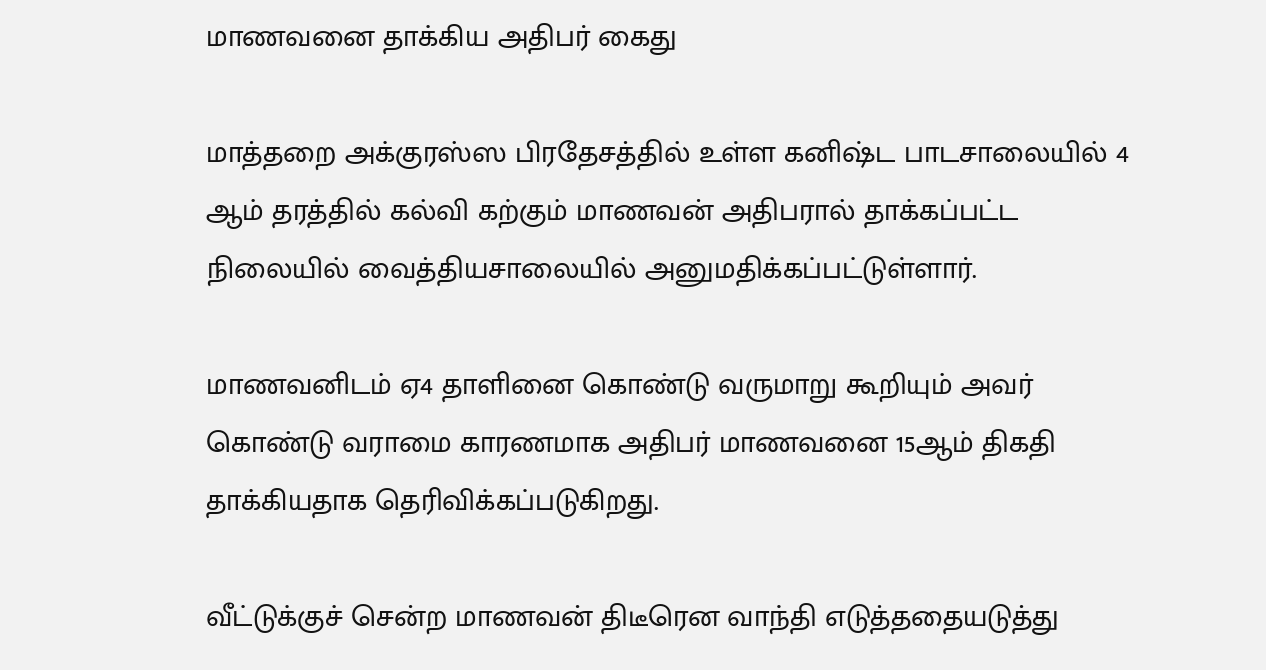மாணவனை தாக்கிய அதிபர் கைது

மாத்தறை அக்குரஸ்ஸ பிரதேசத்தில் உள்ள கனிஷ்ட பாடசாலையில் 4 ஆம் தரத்தில் கல்வி கற்கும் மாணவன் அதிபரால் தாக்கப்பட்ட நிலையில் வைத்தியசாலையில் அனுமதிக்கப்பட்டுள்ளார்.

மாணவனிடம் ஏ4 தாளினை கொண்டு வருமாறு கூறியும் அவர் கொண்டு வராமை காரணமாக அதிபர் மாணவனை 15ஆம் திகதி தாக்கியதாக தெரிவிக்கப்படுகிறது.

வீட்டுக்குச் சென்ற மாணவன் திடீரென வாந்தி எடுத்ததையடுத்து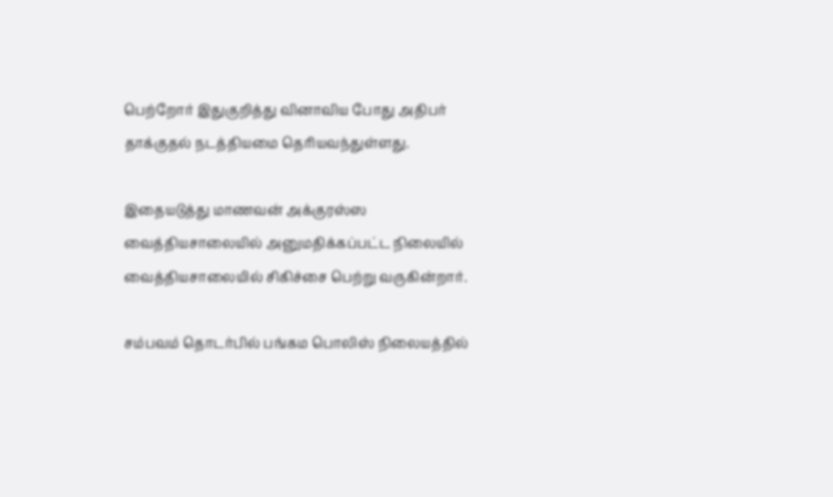பெற்றோர் இதுகுறித்து வினாவிய போது அதிபர் தாக்குதல் நடத்தியமை தெரியவந்துள்ளது.

இதையடுத்து மாணவன் அக்குரஸ்ஸ வைத்தியசாலையில் அனுமதிக்கப்பட்ட நிலையில் வைத்தியசாலையில் சிகிச்சை பெற்று வருகின்றார்.

சம்பவம் தொடர்பில் பங்கம பொலிஸ் நிலையத்தில்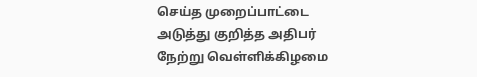செய்த முறைப்பாட்டை அடுத்து குறித்த அதிபர் நேற்று வெள்ளிக்கிழமை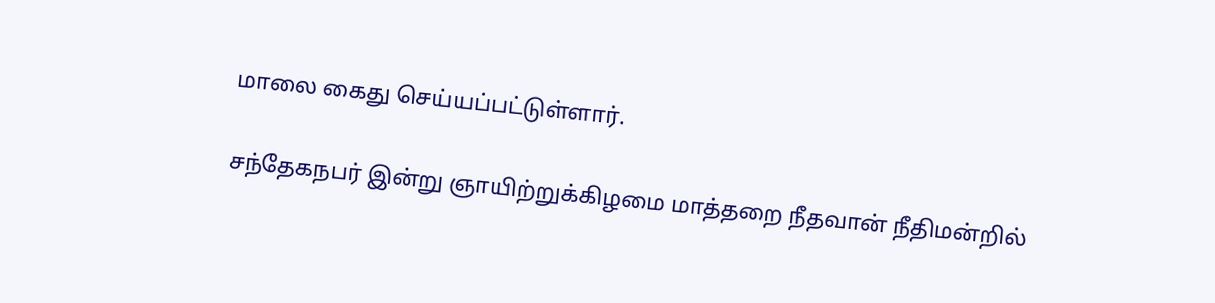மாலை கைது செய்யப்பட்டுள்ளார்.

சந்தேகநபர் இன்று ஞாயிற்றுக்கிழமை மாத்தறை நீதவான் நீதிமன்றில்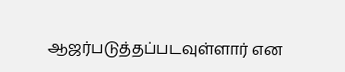ஆஜர்படுத்தப்படவுள்ளார் என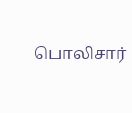பொலிசார்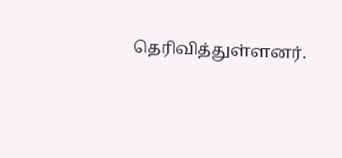தெரிவித்துள்ளனர்.